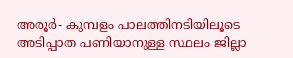അരൂർ- കുമ്പളം പാലത്തിനടിയിലൂടെ അടിപ്പാത പണിയാനുള്ള സ്ഥലം ജില്ലാ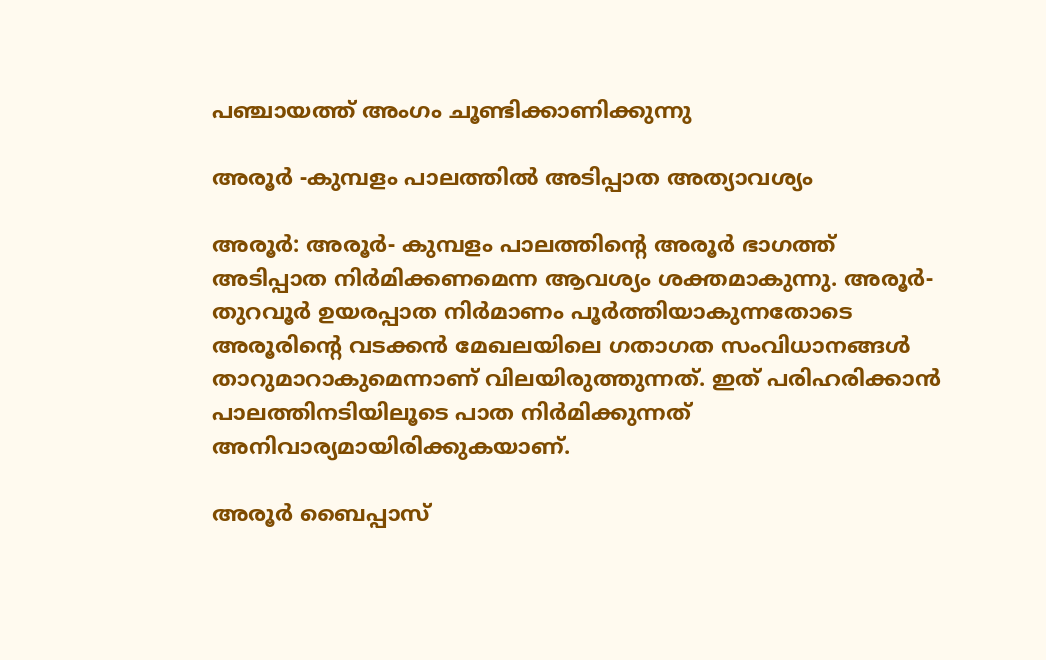പഞ്ചായത്ത് അംഗം ചൂണ്ടിക്കാണിക്കുന്നു

അരൂർ -കുമ്പളം പാലത്തിൽ അടിപ്പാത അത്യാവശ്യം

അരൂർ: അരൂർ- കുമ്പളം പാലത്തിന്റെ അരൂർ ഭാഗത്ത് അടിപ്പാത നിർമിക്കണമെന്ന ആവശ്യം ശക്തമാകുന്നു. അരൂർ- തുറവൂർ ഉയരപ്പാത നിർമാണം പൂർത്തിയാകുന്നതോടെ അരൂരിന്റെ വടക്കൻ മേഖലയിലെ ഗതാഗത സംവിധാനങ്ങൾ താറുമാറാകുമെന്നാണ് വിലയിരുത്തുന്നത്. ഇത് പരിഹരിക്കാൻ പാലത്തിനടിയിലൂടെ പാത നിർമിക്കുന്നത് അനിവാര്യമായിരിക്കുകയാണ്.

അരൂർ ബൈപ്പാസ്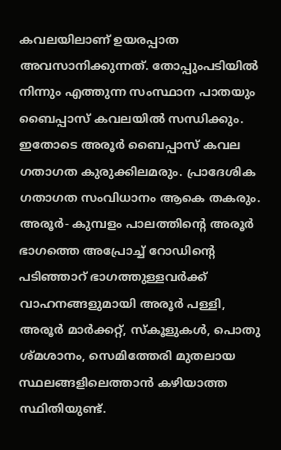കവലയിലാണ് ഉയരപ്പാത അവസാനിക്കുന്നത്. തോപ്പുംപടിയിൽ നിന്നും എത്തുന്ന സംസ്ഥാന പാതയും ബൈപ്പാസ് കവലയിൽ സന്ധിക്കും. ഇതോടെ അരൂർ ബൈപ്പാസ് കവല ഗതാഗത കുരുക്കിലമരും. പ്രാദേശിക ഗതാഗത സംവിധാനം ആകെ തകരും. അരൂർ- കുമ്പളം പാലത്തിന്‍റെ അരൂർ ഭാഗത്തെ അപ്രോച്ച് റോഡിന്റെ പടിഞ്ഞാറ് ഭാഗത്തുള്ളവർക്ക് വാഹനങ്ങളുമായി അരൂർ പള്ളി, അരൂർ മാർക്കറ്റ്, സ്കൂളുകൾ, പൊതു ശ്മശാനം, സെമിത്തേരി മുതലായ സ്ഥലങ്ങളിലെത്താൻ കഴിയാത്ത സ്ഥിതിയുണ്ട്.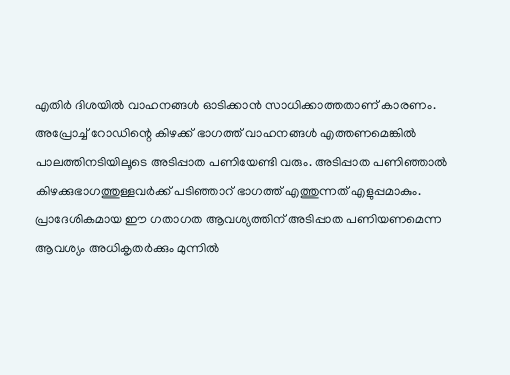എതിർ ദിശയിൽ വാഹനങ്ങൾ ഓടിക്കാൻ സാധിക്കാത്തതാണ് കാരണം. അപ്രോച്ച് റോഡിന്റെ കിഴക്ക് ഭാഗത്ത് വാഹനങ്ങൾ എത്തണമെങ്കിൽ പാലത്തിനടിയിലൂടെ അടിപ്പാത പണിയേണ്ടി വരും. അടിപ്പാത പണിഞ്ഞാൽ കിഴക്കുഭാഗത്തുള്ളവർക്ക് പടിഞ്ഞാറ് ഭാഗത്ത് എത്തുന്നത് എളുപ്പമാകും. പ്രാദേശികമായ ഈ ഗതാഗത ആവശ്യത്തിന് അടിപ്പാത പണിയണമെന്ന ആവശ്യം അധികൃതർക്കും മുന്നിൽ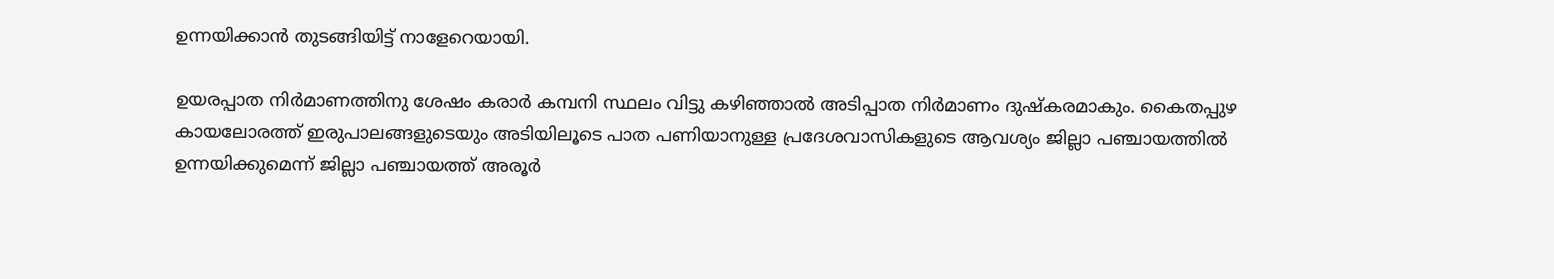ഉന്നയിക്കാൻ തുടങ്ങിയിട്ട് നാളേറെയായി.

ഉയരപ്പാത നിർമാണത്തിനു ശേഷം കരാർ കമ്പനി സ്ഥലം വിട്ടു കഴിഞ്ഞാൽ അടിപ്പാത നിർമാണം ദുഷ്കരമാകും. കൈതപ്പുഴ കായലോരത്ത് ഇരുപാലങ്ങളുടെയും അടിയിലൂടെ പാത പണിയാനുള്ള പ്രദേശവാസികളുടെ ആവശ്യം ജില്ലാ പഞ്ചായത്തിൽ ഉന്നയിക്കുമെന്ന് ജില്ലാ പഞ്ചായത്ത് അരൂർ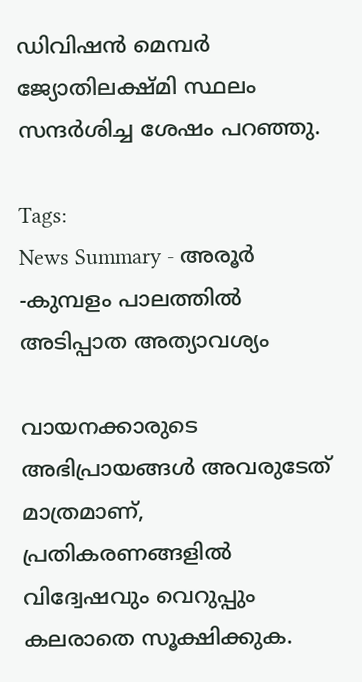ഡിവിഷൻ മെമ്പർ ജ്യോതിലക്ഷ്മി സ്ഥലം സന്ദർശിച്ച ശേഷം പറഞ്ഞു.

Tags:
News Summary - അരൂർ -കുമ്പളം പാലത്തിൽ അടിപ്പാത അത്യാവശ്യം

വായനക്കാരുടെ അഭിപ്രായങ്ങള്‍ അവരുടേത് മാത്രമാണ്, പ്രതികരണങ്ങളിൽ വിദ്വേഷവും വെറുപ്പും കലരാതെ സൂക്ഷിക്കുക.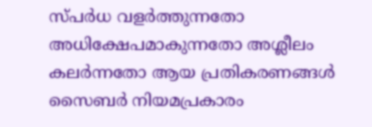സ്പർധ വളർത്തുന്നതോ അധിക്ഷേപമാകുന്നതോ അശ്ലീലം കലർന്നതോ ആയ പ്രതികരണങ്ങൾ സൈബർ നിയമപ്രകാരം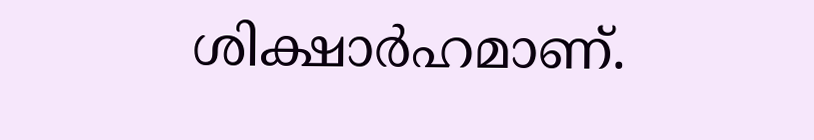ശിക്ഷാർഹമാണ്.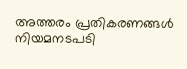അത്തരം പ്രതികരണങ്ങൾ നിയമനടപടി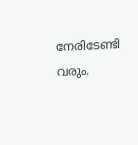നേരിടേണ്ടി വരും.